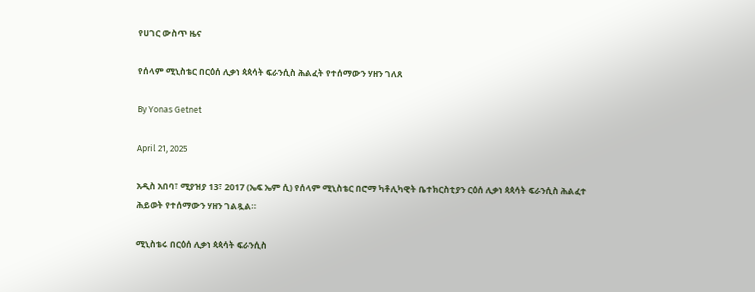የሀገር ውስጥ ዜና

የሰላም ሚኒስቴር በርዕሰ ሊቃነ ጳጳሳት ፍራንሲስ ሕልፈት የተሰማውን ሃዘን ገለጸ

By Yonas Getnet

April 21, 2025

አዲስ አበባ፣ ሚያዝያ 13፣ 2017 (ኤፍ ኤም ሲ) የሰላም ሚኒስቴር በሮማ ካቶሊካዊት ቤተክርስቲያን ርዕሰ ሊቃነ ጳጳሳት ፍራንሲስ ሕልፈተ ሕይወት የተሰማውን ሃዘን ገልጿል።

ሚኒስቴሩ በርዕሰ ሊቃነ ጳጳሳት ፍራንሲስ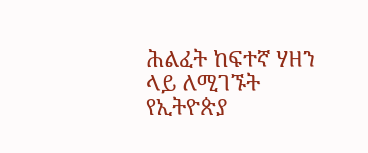ሕልፈት ከፍተኛ ሃዘን ላይ ለሚገኙት የኢትዮጵያ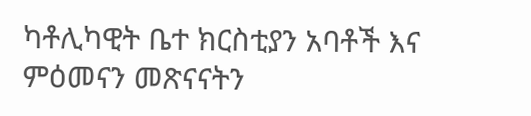ካቶሊካዊት ቤተ ክርስቲያን አባቶች እና ምዕመናን መጽናናትን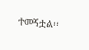ተመኝቷል፡፡